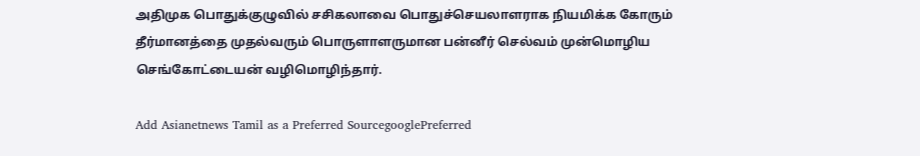அதிமுக பொதுக்குழுவில் சசிகலாவை பொதுச்செயலாளராக நியமிக்க கோரும் தீர்மானத்தை முதல்வரும் பொருளாளருமான பன்னீர் செல்வம் முன்மொழிய செங்கோட்டையன் வழிமொழிந்தார்.

Add Asianetnews Tamil as a Preferred SourcegooglePreferred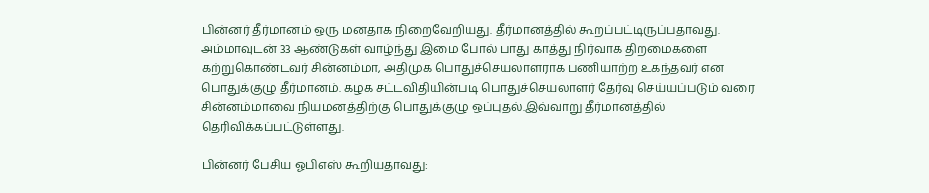பின்னர் தீர்மானம் ஒரு மனதாக நிறைவேறியது. தீர்மானத்தில் கூறப்பட்டிருப்பதாவது. அம்மாவுடன் 33 ஆண்டுகள் வாழ்ந்து இமை போல் பாது காத்து நிர்வாக திறமைகளை கற்றுகொண்டவர் சின்னம்மா, அதிமுக பொதுச்செயலாளராக பணியாற்ற உகந்தவர் என பொதுக்குழு தீர்மானம். கழக சட்டவிதியின்படி பொதுச்செயலாளர் தேர்வு செய்யப்படும் வரை சின்னம்மாவை நியமனத்திற்கு பொதுக்குழு ஒப்புதல்.இவ்வாறு தீர்மானத்தில் தெரிவிக்கப்பட்டுள்ளது.

பின்னர் பேசிய ஓபிஎஸ் கூறியதாவது: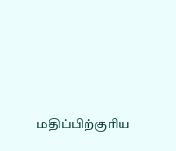மதிப்பிற்குரிய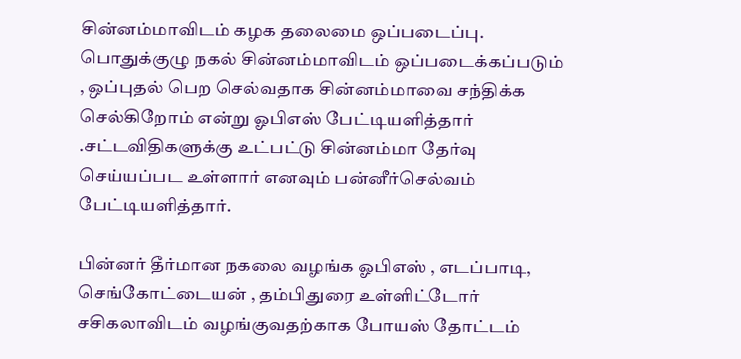சின்னம்மாவிடம் கழக தலைமை ஒப்படைப்பு. பொதுக்குழு நகல் சின்னம்மாவிடம் ஒப்படைக்கப்படும் , ஒப்புதல் பெற செல்வதாக சின்னம்மாவை சந்திக்க செல்கிறோம் என்று ஓபிஎஸ் பேட்டியளித்தார் .சட்டவிதிகளுக்கு உட்பட்டு சின்னம்மா தேர்வு செய்யப்பட உள்ளார் எனவும் பன்னீர்செல்வம் பேட்டியளித்தார்.

பின்னர் தீர்மான நகலை வழங்க ஓபிஎஸ் , எடப்பாடி, செங்கோட்டையன் , தம்பிதுரை உள்ளிட்டோர் சசிகலாவிடம் வழங்குவதற்காக போயஸ் தோட்டம்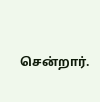சென்றார்.